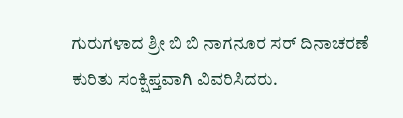ಗುರುಗಳಾದ ಶ್ರೀ ಬಿ ಬಿ ನಾಗನೂರ ಸರ್ ದಿನಾಚರಣೆ ಕುರಿತು ಸಂಕ್ಷಿಪ್ತವಾಗಿ ವಿವರಿಸಿದರು.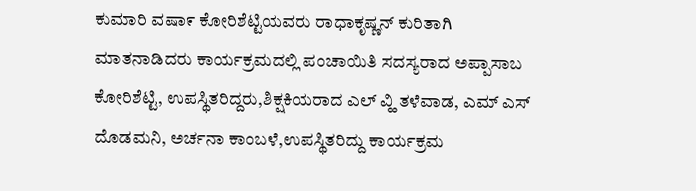ಕುಮಾರಿ ವಷಾ೯ ಕೋರಿಶೆಟ್ಟಿಯವರು ರಾಧಾಕೃಷ್ಣನ್ ಕುರಿತಾಗಿ ಮಾತನಾಡಿದರು ಕಾರ್ಯಕ್ರಮದಲ್ಲಿ ಪಂಚಾಯಿತಿ ಸದಸ್ಯರಾದ ಅಪ್ಪಾಸಾಬ ಕೋರಿಶೆಟ್ಟಿ, ಉಪಸ್ಥಿತರಿದ್ದರು,ಶಿಕ್ಷಕಿಯರಾದ ಎಲ್ ವ್ಹಿ ತಳೆವಾಡ, ಎಮ್ ಎಸ್ ದೊಡಮನಿ, ಅರ್ಚನಾ ಕಾಂಬಳೆ,ಉಪಸ್ಥಿತರಿದ್ದು ಕಾರ್ಯಕ್ರಮ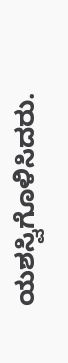ಯಶಸ್ವಿಗೊಳಿಸಿದರು.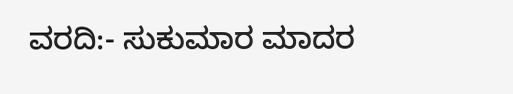ವರದಿ:- ಸುಕುಮಾರ ಮಾದರ